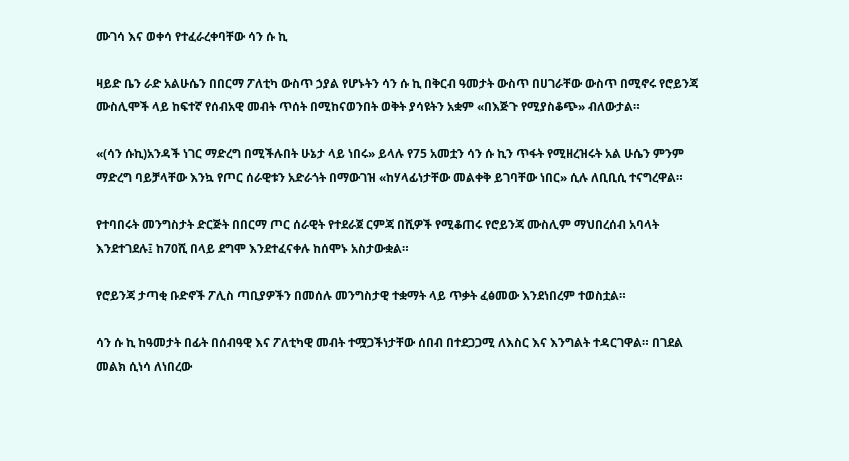ሙገሳ እና ወቀሳ የተፈራረቀባቸው ሳን ሱ ኪ

ዛይድ ቤን ራድ አልሁሴን በበርማ ፖለቲካ ውስጥ ኃያል የሆኑትን ሳን ሱ ኪ በቅርብ ዓመታት ውስጥ በሀገራቸው ውስጥ በሚኖሩ የሮይንጃ ሙስሊሞች ላይ ከፍተኛ የሰብአዊ መብት ጥሰት በሚከናወንበት ወቅት ያሳዩትን አቋም «በእጅጉ የሚያስቆጭ» ብለውታል።

«(ሳን ሱኪ)አንዳች ነገር ማድረግ በሚችሉበት ሁኔታ ላይ ነበሩ» ይላሉ የ75 አመቷን ሳን ሱ ኪን ጥፋት የሚዘረዝሩት አል ሁሴን ምንም ማድረግ ባይቻላቸው እንኳ የጦር ሰራዊቱን አድራጎት በማውገዝ «ከሃላፊነታቸው መልቀቅ ይገባቸው ነበር» ሲሉ ለቢቢሲ ተናግረዋል።

የተባበሩት መንግስታት ድርጅት በበርማ ጦር ሰራዊት የተደራጀ ርምጃ በሺዎች የሚቆጠሩ የሮይንጃ ሙስሊም ማህበረሰብ አባላት እንደተገደሉ፤ ከ70ሺ በላይ ደግሞ እንደተፈናቀሉ ከሰሞኑ አስታውቋል።

የሮይንጃ ታጣቂ ቡድኖች ፖሊስ ጣቢያዎችን በመሰሉ መንግስታዊ ተቋማት ላይ ጥቃት ፈፅመው እንደነበረም ተወስቷል።

ሳን ሱ ኪ ከዓመታት በፊት በሰብዓዊ እና ፖለቲካዊ መብት ተሟጋችነታቸው ሰበብ በተደጋጋሚ ለእስር እና እንግልት ተዳርገዋል። በገደል መልክ ሲነሳ ለነበረው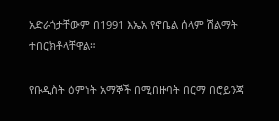አድራጎታቸውም በ1991 እኤአ የኖቤል ሰላም ሽልማት ተበርክቶላቸዋል።

የቡዲስት ዕምነት አማኞች በሚበዙባት በርማ በሮይንጃ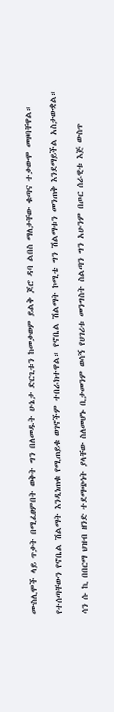ሙስሊሞች ላይ ጥቃት በሚፈፀምበት ወቅት ግን በለመዱት ሁኔታ ድርጊቱን ከመቃወም ይልቅ ጆሮ ዳባ ልበስ ማለታቸው ቁጣና ተቃውሞ መዞባቸዋል።

የተሰጣቸውን የኖቤል ሽልማት እንዲነጠቁ የሚጠይቁ ወገኖችም ተበራክተዋል። የኖቤል ሽልማት ኮሚቴ ግን ሽልማቱን መንጠቅ እንደማይችል አስታውቋል።

ሳን ሱ ኪ በበርማ ህዝብ ዘንድ ተደማጭነት ያላቸው ስለመሆኑ ቢታመንም ወሳኝ የሀገሪቱ መንግስት ስልጣን ግን አሁንም በጦር ሰራዊቱ እጅ ውስጥ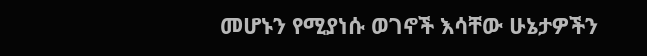መሆኑን የሚያነሱ ወገኖች እሳቸው ሁኔታዎችን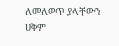ለመለወጥ ያላቸውን ሀቅም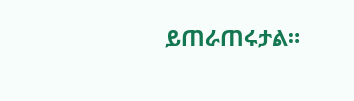ይጠራጠሩታል።